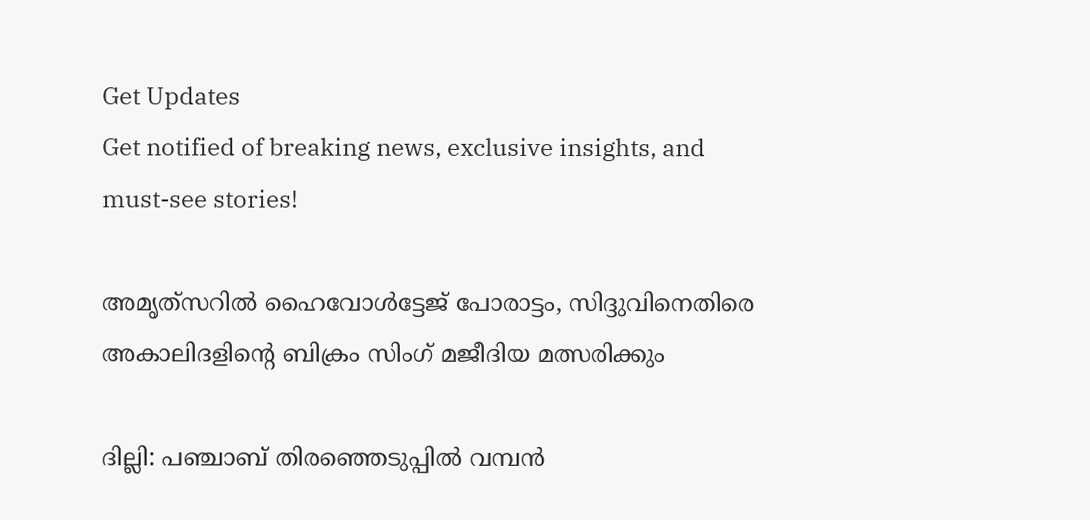Get Updates
Get notified of breaking news, exclusive insights, and must-see stories!

അമൃത്‌സറില്‍ ഹൈവോള്‍ട്ടേജ് പോരാട്ടം, സിദ്ദുവിനെതിരെ അകാലിദളിന്റെ ബിക്രം സിംഗ് മജീദിയ മത്സരിക്കും

ദില്ലി: പഞ്ചാബ് തിരഞ്ഞെടുപ്പില്‍ വമ്പന്‍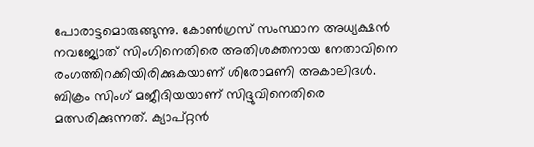പോരാട്ടമൊരുങ്ങുന്നു. കോണ്‍ഗ്രസ് സംസ്ഥാന അധ്യക്ഷന്‍ നവജ്യോത് സിംഗിനെതിരെ അതിശക്തനായ നേതാവിനെ രംഗത്തിറക്കിയിരിക്കുകയാണ് ശിരോമണി അകാലിദള്‍. ബിക്രം സിംഗ് മജീദിയയാണ് സിദ്ദുവിനെതിരെ മത്സരിക്കുന്നത്. ക്യാപ്റ്റന്‍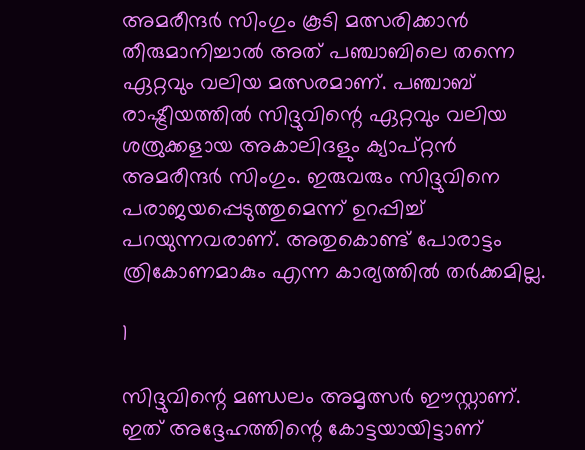അമരീന്ദര്‍ സിംഗും കൂടി മത്സരിക്കാന്‍ തീരുമാനിച്ചാല്‍ അത് പഞ്ചാബിലെ തന്നെ ഏറ്റവും വലിയ മത്സരമാണ്. പഞ്ചാബ് രാഷ്ട്രീയത്തില്‍ സിദ്ദുവിന്റെ ഏറ്റവും വലിയ ശത്രുക്കളായ അകാലിദളും ക്യാപ്റ്റന്‍ അമരീന്ദര്‍ സിംഗും. ഇരുവരും സിദ്ദുവിനെ പരാജയപ്പെടുത്തുമെന്ന് ഉറപ്പിച്ച് പറയുന്നവരാണ്. അതുകൊണ്ട് പോരാട്ടം ത്രികോണമാകും എന്ന കാര്യത്തില്‍ തര്‍ക്കമില്ല.

1

സിദ്ദുവിന്റെ മണ്ഡലം അമൃത്സര്‍ ഈസ്റ്റാണ്. ഇത് അദ്ദേഹത്തിന്റെ കോട്ടയായിട്ടാണ്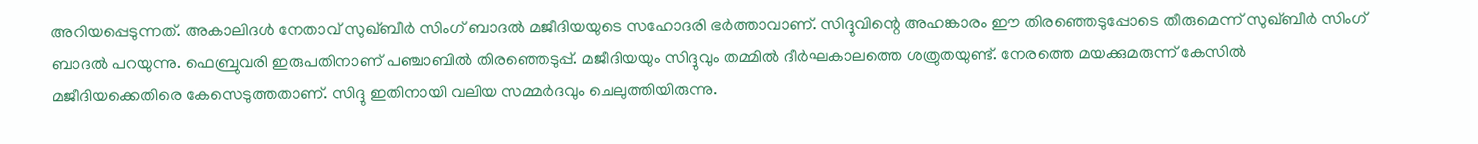അറിയപ്പെടുന്നത്. അകാലിദള്‍ നേതാവ് സുഖ്ബീര്‍ സിംഗ് ബാദല്‍ മജീദിയയുടെ സഹോദരി ഭര്‍ത്താവാണ്. സിദ്ദുവിന്റെ അഹങ്കാരം ഈ തിരഞ്ഞെടുപ്പോടെ തീരുമെന്ന് സുഖ്ബീര്‍ സിംഗ് ബാദല്‍ പറയുന്നു. ഫെബ്രുവരി ഇരുപതിനാണ് പഞ്ചാബില്‍ തിരഞ്ഞെടുപ്പ്. മജീദിയയും സിദ്ദുവും തമ്മില്‍ ദീര്‍ഘകാലത്തെ ശത്രുതയുണ്ട്. നേരത്തെ മയക്കുമരുന്ന് കേസില്‍ മജീദിയക്കെതിരെ കേസെടുത്തതാണ്. സിദ്ദു ഇതിനായി വലിയ സമ്മര്‍ദവും ചെലുത്തിയിരുന്നു.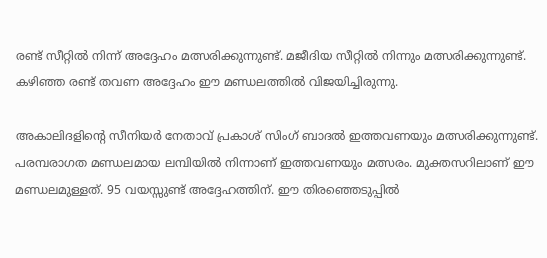രണ്ട് സീറ്റില്‍ നിന്ന് അദ്ദേഹം മത്സരിക്കുന്നുണ്ട്. മജീദിയ സീറ്റില്‍ നിന്നും മത്സരിക്കുന്നുണ്ട്. കഴിഞ്ഞ രണ്ട് തവണ അദ്ദേഹം ഈ മണ്ഡലത്തില്‍ വിജയിച്ചിരുന്നു.

അകാലിദളിന്റെ സീനിയര്‍ നേതാവ് പ്രകാശ് സിംഗ് ബാദല്‍ ഇത്തവണയും മത്സരിക്കുന്നുണ്ട്. പരമ്പരാഗത മണ്ഡലമായ ലമ്പിയില്‍ നിന്നാണ് ഇത്തവണയും മത്സരം. മുക്തസറിലാണ് ഈ മണ്ഡലമുള്ളത്. 95 വയസ്സുണ്ട് അദ്ദേഹത്തിന്. ഈ തിരഞ്ഞെടുപ്പില്‍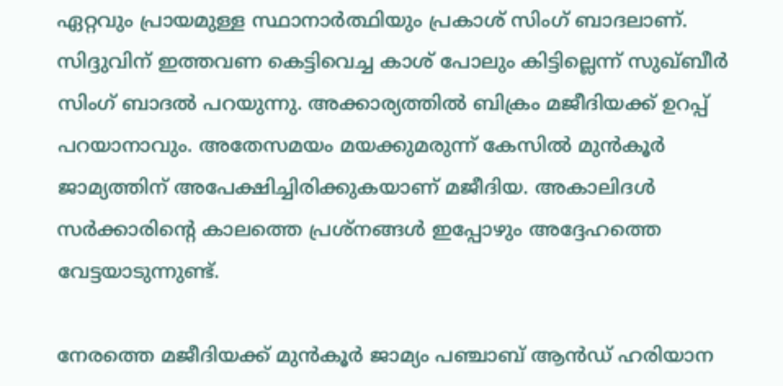ഏറ്റവും പ്രായമുള്ള സ്ഥാനാര്‍ത്ഥിയും പ്രകാശ് സിംഗ് ബാദലാണ്. സിദ്ദുവിന് ഇത്തവണ കെട്ടിവെച്ച കാശ് പോലും കിട്ടില്ലെന്ന് സുഖ്ബീര്‍ സിംഗ് ബാദല്‍ പറയുന്നു. അക്കാര്യത്തില്‍ ബിക്രം മജീദിയക്ക് ഉറപ്പ് പറയാനാവും. അതേസമയം മയക്കുമരുന്ന് കേസില്‍ മുന്‍കൂര്‍ ജാമ്യത്തിന് അപേക്ഷിച്ചിരിക്കുകയാണ് മജീദിയ. അകാലിദള്‍ സര്‍ക്കാരിന്റെ കാലത്തെ പ്രശ്‌നങ്ങള്‍ ഇപ്പോഴും അദ്ദേഹത്തെ വേട്ടയാടുന്നുണ്ട്.

നേരത്തെ മജീദിയക്ക് മുന്‍കൂര്‍ ജാമ്യം പഞ്ചാബ് ആന്‍ഡ് ഹരിയാന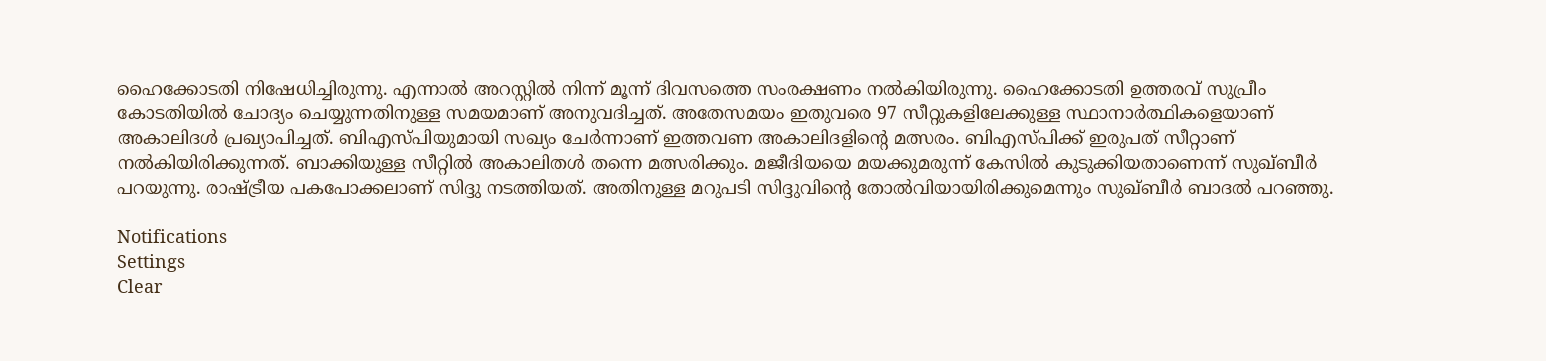ഹൈക്കോടതി നിഷേധിച്ചിരുന്നു. എന്നാല്‍ അറസ്റ്റില്‍ നിന്ന് മൂന്ന് ദിവസത്തെ സംരക്ഷണം നല്‍കിയിരുന്നു. ഹൈക്കോടതി ഉത്തരവ് സുപ്രീം കോടതിയില്‍ ചോദ്യം ചെയ്യുന്നതിനുള്ള സമയമാണ് അനുവദിച്ചത്. അതേസമയം ഇതുവരെ 97 സീറ്റുകളിലേക്കുള്ള സ്ഥാനാര്‍ത്ഥികളെയാണ് അകാലിദള്‍ പ്രഖ്യാപിച്ചത്. ബിഎസ്പിയുമായി സഖ്യം ചേര്‍ന്നാണ് ഇത്തവണ അകാലിദളിന്റെ മത്സരം. ബിഎസ്പിക്ക് ഇരുപത് സീറ്റാണ് നല്‍കിയിരിക്കുന്നത്. ബാക്കിയുള്ള സീറ്റില്‍ അകാലിതള്‍ തന്നെ മത്സരിക്കും. മജീദിയയെ മയക്കുമരുന്ന് കേസില്‍ കുടുക്കിയതാണെന്ന് സുഖ്ബീര്‍ പറയുന്നു. രാഷ്ട്രീയ പകപോക്കലാണ് സിദ്ദു നടത്തിയത്. അതിനുള്ള മറുപടി സിദ്ദുവിന്റെ തോല്‍വിയായിരിക്കുമെന്നും സുഖ്ബീര്‍ ബാദല്‍ പറഞ്ഞു.

Notifications
Settings
Clear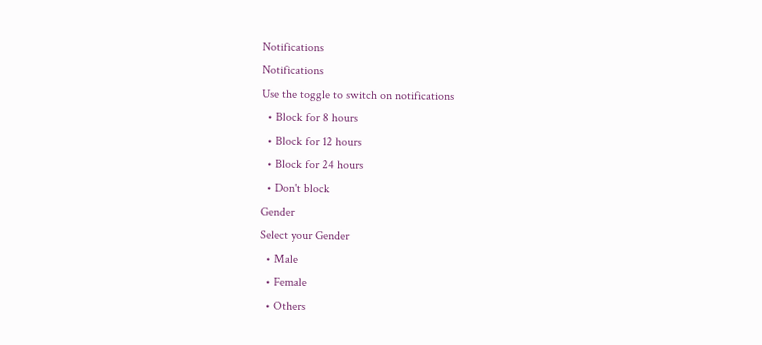Notifications
Notifications
Use the toggle to switch on notifications
  • Block for 8 hours
  • Block for 12 hours
  • Block for 24 hours
  • Don't block
Gender
Select your Gender
  • Male
  • Female
  • Others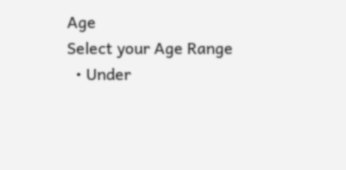Age
Select your Age Range
  • Under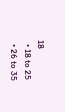18
  • 18 to 25
  • 26 to 35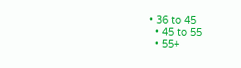• 36 to 45
  • 45 to 55
  • 55+